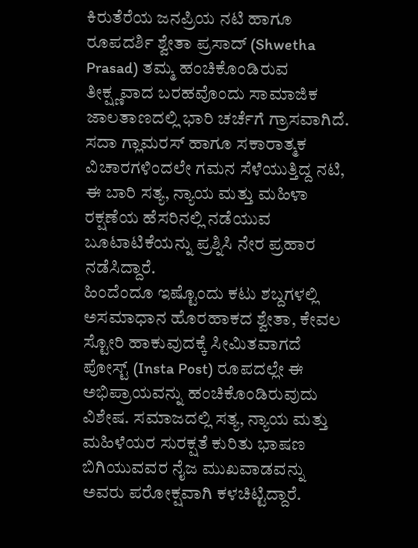ಕಿರುತೆರೆಯ ಜನಪ್ರಿಯ ನಟಿ ಹಾಗೂ ರೂಪದರ್ಶಿ ಶ್ವೇತಾ ಪ್ರಸಾದ್ (Shwetha Prasad) ತಮ್ಮ ಹಂಚಿಕೊಂಡಿರುವ ತೀಕ್ಷ್ಣವಾದ ಬರಹವೊಂದು ಸಾಮಾಜಿಕ ಜಾಲತಾಣದಲ್ಲಿ ಭಾರಿ ಚರ್ಚೆಗೆ ಗ್ರಾಸವಾಗಿದೆ. ಸದಾ ಗ್ಲಾಮರಸ್ ಹಾಗೂ ಸಕಾರಾತ್ಮಕ ವಿಚಾರಗಳಿಂದಲೇ ಗಮನ ಸೆಳೆಯುತ್ತಿದ್ದ ನಟಿ, ಈ ಬಾರಿ ಸತ್ಯ, ನ್ಯಾಯ ಮತ್ತು ಮಹಿಳಾ ರಕ್ಷಣೆಯ ಹೆಸರಿನಲ್ಲಿ ನಡೆಯುವ ಬೂಟಾಟಿಕೆಯನ್ನು ಪ್ರಶ್ನಿಸಿ ನೇರ ಪ್ರಹಾರ ನಡೆಸಿದ್ದಾರೆ.
ಹಿಂದೆಂದೂ ಇಷ್ಟೊಂದು ಕಟು ಶಬ್ದಗಳಲ್ಲಿ ಅಸಮಾಧಾನ ಹೊರಹಾಕದ ಶ್ವೇತಾ, ಕೇವಲ ಸ್ಟೋರಿ ಹಾಕುವುದಕ್ಕೆ ಸೀಮಿತವಾಗದೆ ಪೋಸ್ಟ್ (Insta Post) ರೂಪದಲ್ಲೇ ಈ ಅಭಿಪ್ರಾಯವನ್ನು ಹಂಚಿಕೊಂಡಿರುವುದು ವಿಶೇಷ. ಸಮಾಜದಲ್ಲಿ ಸತ್ಯ, ನ್ಯಾಯ ಮತ್ತು ಮಹಿಳೆಯರ ಸುರಕ್ಷತೆ ಕುರಿತು ಭಾಷಣ ಬಿಗಿಯುವವರ ನೈಜ ಮುಖವಾಡವನ್ನು ಅವರು ಪರೋಕ್ಷವಾಗಿ ಕಳಚಿಟ್ಟಿದ್ದಾರೆ.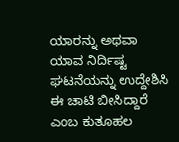ಯಾರನ್ನು ಅಥವಾ ಯಾವ ನಿರ್ದಿಷ್ಟ ಘಟನೆಯನ್ನು ಉದ್ದೇಶಿಸಿ ಈ ಚಾಟಿ ಬೀಸಿದ್ದಾರೆ ಎಂಬ ಕುತೂಹಲ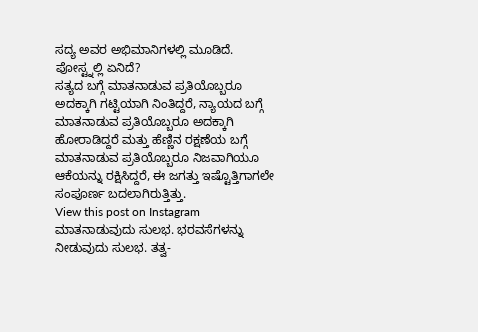ಸದ್ಯ ಅವರ ಅಭಿಮಾನಿಗಳಲ್ಲಿ ಮೂಡಿದೆ.
ಪೋಸ್ಟ್ನಲ್ಲಿ ಏನಿದೆ?
ಸತ್ಯದ ಬಗ್ಗೆ ಮಾತನಾಡುವ ಪ್ರತಿಯೊಬ್ಬರೂ ಅದಕ್ಕಾಗಿ ಗಟ್ಟಿಯಾಗಿ ನಿಂತಿದ್ದರೆ, ನ್ಯಾಯದ ಬಗ್ಗೆ ಮಾತನಾಡುವ ಪ್ರತಿಯೊಬ್ಬರೂ ಅದಕ್ಕಾಗಿ ಹೋರಾಡಿದ್ದರೆ ಮತ್ತು ಹೆಣ್ಣಿನ ರಕ್ಷಣೆಯ ಬಗ್ಗೆ ಮಾತನಾಡುವ ಪ್ರತಿಯೊಬ್ಬರೂ ನಿಜವಾಗಿಯೂ ಆಕೆಯನ್ನು ರಕ್ಷಿಸಿದ್ದರೆ, ಈ ಜಗತ್ತು ಇಷ್ಟೊತ್ತಿಗಾಗಲೇ ಸಂಪೂರ್ಣ ಬದಲಾಗಿರುತ್ತಿತ್ತು.
View this post on Instagram
ಮಾತನಾಡುವುದು ಸುಲಭ. ಭರವಸೆಗಳನ್ನು ನೀಡುವುದು ಸುಲಭ. ತತ್ವ-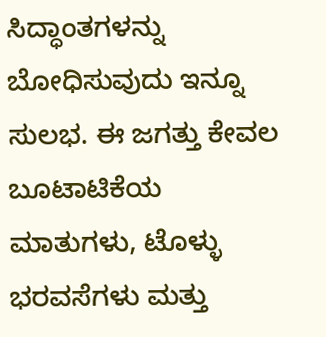ಸಿದ್ಧಾಂತಗಳನ್ನು ಬೋಧಿಸುವುದು ಇನ್ನೂ ಸುಲಭ. ಈ ಜಗತ್ತು ಕೇವಲ ಬೂಟಾಟಿಕೆಯ ಮಾತುಗಳು, ಟೊಳ್ಳು ಭರವಸೆಗಳು ಮತ್ತು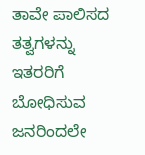ತಾವೇ ಪಾಲಿಸದ ತತ್ವಗಳನ್ನು ಇತರರಿಗೆ ಬೋಧಿಸುವ ಜನರಿಂದಲೇ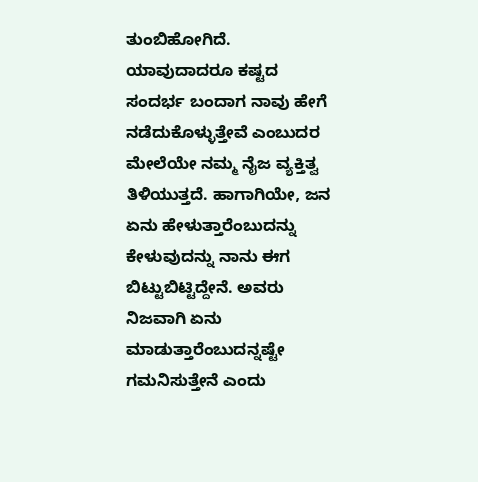ತುಂಬಿಹೋಗಿದೆ.
ಯಾವುದಾದರೂ ಕಷ್ಟದ ಸಂದರ್ಭ ಬಂದಾಗ ನಾವು ಹೇಗೆ ನಡೆದುಕೊಳ್ಳುತ್ತೇವೆ ಎಂಬುದರ ಮೇಲೆಯೇ ನಮ್ಮ ನೈಜ ವ್ಯಕ್ತಿತ್ವ ತಿಳಿಯುತ್ತದೆ. ಹಾಗಾಗಿಯೇ, ಜನ ಏನು ಹೇಳುತ್ತಾರೆಂಬುದನ್ನು ಕೇಳುವುದನ್ನು ನಾನು ಈಗ ಬಿಟ್ಟುಬಿಟ್ಟಿದ್ದೇನೆ. ಅವರು ನಿಜವಾಗಿ ಏನು ಮಾಡುತ್ತಾರೆಂಬುದನ್ನಷ್ಟೇ ಗಮನಿಸುತ್ತೇನೆ ಎಂದು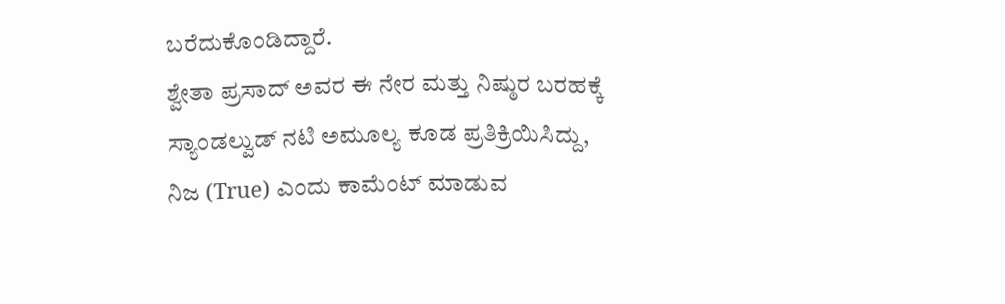ಬರೆದುಕೊಂಡಿದ್ದಾರೆ.
ಶ್ವೇತಾ ಪ್ರಸಾದ್ ಅವರ ಈ ನೇರ ಮತ್ತು ನಿಷ್ಠುರ ಬರಹಕ್ಕೆ ಸ್ಯಾಂಡಲ್ವುಡ್ ನಟಿ ಅಮೂಲ್ಯ ಕೂಡ ಪ್ರತಿಕ್ರಿಯಿಸಿದ್ದು, ನಿಜ (True) ಎಂದು ಕಾಮೆಂಟ್ ಮಾಡುವ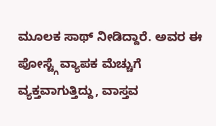ಮೂಲಕ ಸಾಥ್ ನೀಡಿದ್ದಾರೆ. ಅವರ ಈ ಪೋಸ್ಟ್ಗೆ ವ್ಯಾಪಕ ಮೆಚ್ಚುಗೆ ವ್ಯಕ್ತವಾಗುತ್ತಿದ್ದು, ವಾಸ್ತವ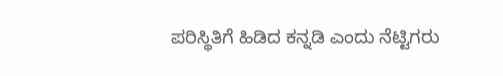ಪರಿಸ್ಥಿತಿಗೆ ಹಿಡಿದ ಕನ್ನಡಿ ಎಂದು ನೆಟ್ಟಿಗರು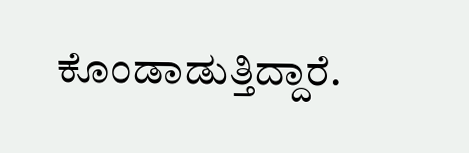ಕೊಂಡಾಡುತ್ತಿದ್ದಾರೆ.